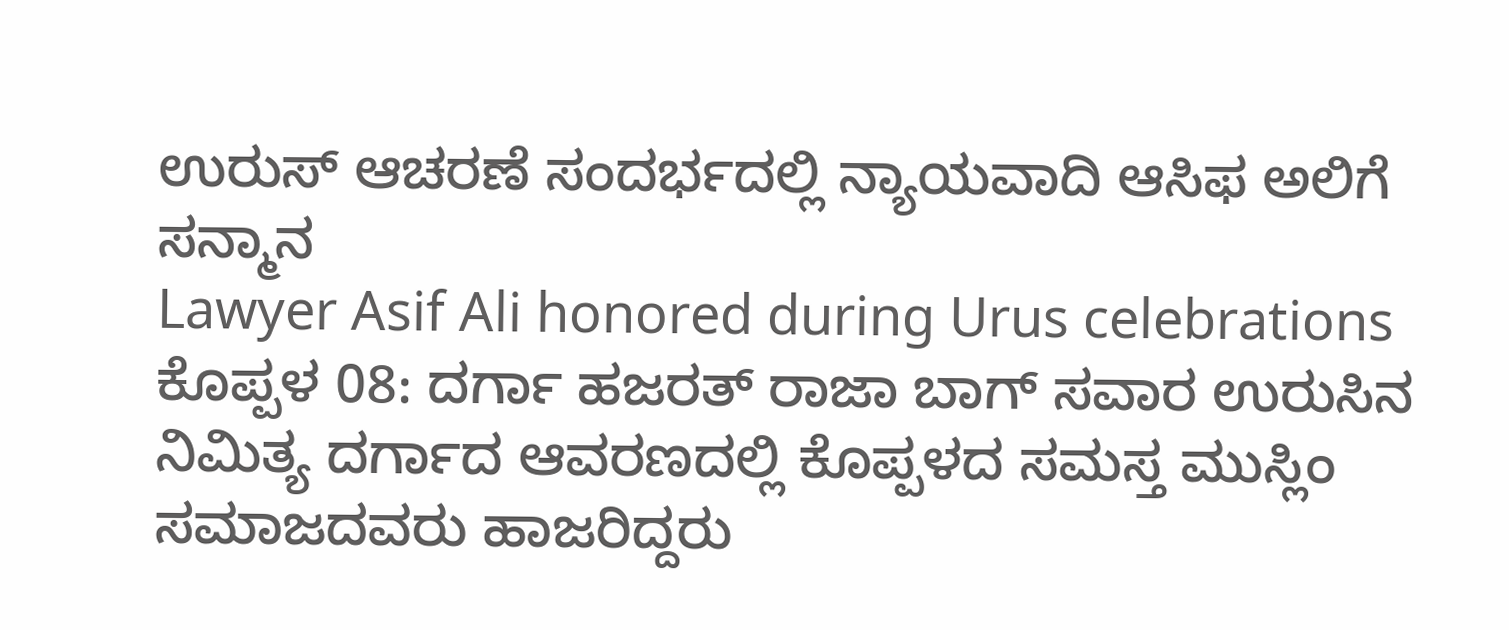ಉರುಸ್ ಆಚರಣೆ ಸಂದರ್ಭದಲ್ಲಿ ನ್ಯಾಯವಾದಿ ಆಸಿಫ ಅಲಿಗೆ ಸನ್ಮಾನ
Lawyer Asif Ali honored during Urus celebrations
ಕೊಪ್ಪಳ 08: ದರ್ಗಾ ಹಜರತ್ ರಾಜಾ ಬಾಗ್ ಸವಾರ ಉರುಸಿನ ನಿಮಿತ್ಯ ದರ್ಗಾದ ಆವರಣದಲ್ಲಿ ಕೊಪ್ಪಳದ ಸಮಸ್ತ ಮುಸ್ಲಿಂ ಸಮಾಜದವರು ಹಾಜರಿದ್ದರು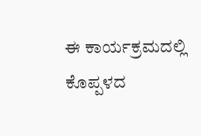ಈ ಕಾರ್ಯಕ್ರಮದಲ್ಲಿ ಕೊಪ್ಪಳದ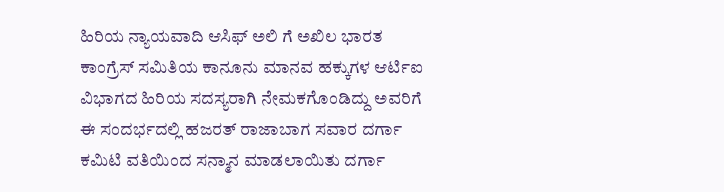ಹಿರಿಯ ನ್ಯಾಯವಾದಿ ಆಸಿಫ್ ಅಲಿ ಗೆ ಅಖಿಲ ಭಾರತ ಕಾಂಗ್ರೆಸ್ ಸಮಿತಿಯ ಕಾನೂನು ಮಾನವ ಹಕ್ಕುಗಳ ಆರ್ಟಿಐ ವಿಭಾಗದ ಹಿರಿಯ ಸದಸ್ಯರಾಗಿ ನೇಮಕಗೊಂಡಿದ್ದು ಅವರಿಗೆ ಈ ಸಂದರ್ಭದಲ್ಲಿ ಹಜರತ್ ರಾಜಾಬಾಗ ಸವಾರ ದರ್ಗಾ ಕಮಿಟಿ ವತಿಯಿಂದ ಸನ್ಮಾನ ಮಾಡಲಾಯಿತು ದರ್ಗಾ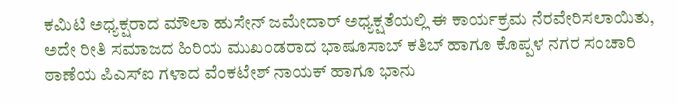ಕಮಿಟಿ ಅಧ್ಯಕ್ಷರಾದ ಮೌಲಾ ಹುಸೇನ್ ಜಮೇದಾರ್ ಅಧ್ಯಕ್ಷತೆಯಲ್ಲಿ ಈ ಕಾರ್ಯಕ್ರಮ ನೆರವೇರಿಸಲಾಯಿತು,
ಅದೇ ರೀತಿ ಸಮಾಜದ ಹಿರಿಯ ಮುಖಂಡರಾದ ಭಾಷೂಸಾಬ್ ಕತಿಬ್ ಹಾಗೂ ಕೊಪ್ಪಳ ನಗರ ಸಂಚಾರಿ ಠಾಣೆಯ ಪಿಎಸ್ಐ ಗಳಾದ ವೆಂಕಟೇಶ್ ನಾಯಕ್ ಹಾಗೂ ಭಾನು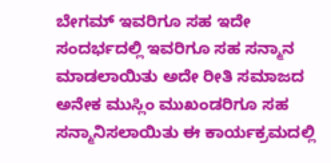ಬೇಗಮ್ ಇವರಿಗೂ ಸಹ ಇದೇ ಸಂದರ್ಭದಲ್ಲಿ ಇವರಿಗೂ ಸಹ ಸನ್ಮಾನ ಮಾಡಲಾಯಿತು ಅದೇ ರೀತಿ ಸಮಾಜದ ಅನೇಕ ಮುಸ್ಲಿಂ ಮುಖಂಡರಿಗೂ ಸಹ ಸನ್ಮಾನಿಸಲಾಯಿತು ಈ ಕಾರ್ಯಕ್ರಮದಲ್ಲಿ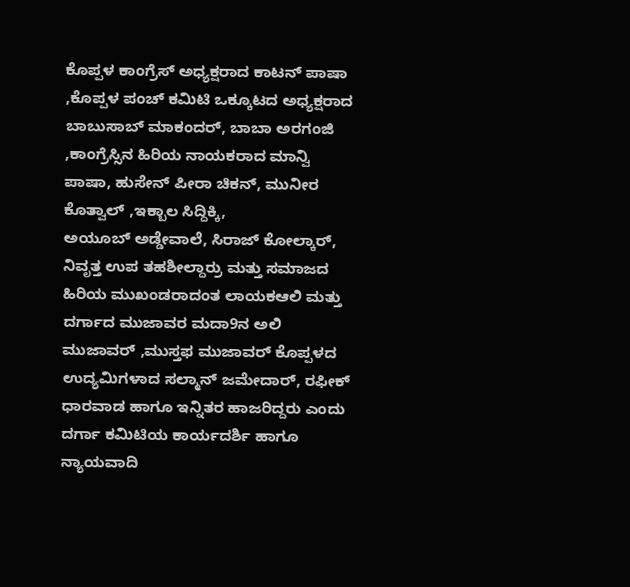ಕೊಪ್ಪಳ ಕಾಂಗ್ರೆಸ್ ಅಧ್ಯಕ್ಷರಾದ ಕಾಟನ್ ಪಾಷಾ ,ಕೊಪ್ಪಳ ಪಂಚ್ ಕಮಿಟಿ ಒಕ್ಕೂಟದ ಅಧ್ಯಕ್ಷರಾದ ಬಾಬುಸಾಬ್ ಮಾಕಂದರ್, ಬಾಬಾ ಅರಗಂಜಿ ,ಕಾಂಗ್ರೆಸ್ಸಿನ ಹಿರಿಯ ನಾಯಕರಾದ ಮಾನ್ವಿ ಪಾಷಾ, ಹುಸೇನ್ ಪೀರಾ ಚಿಕನ್, ಮುನೀರ ಕೊತ್ವಾಲ್ ,ಇಕ್ಬಾಲ ಸಿದ್ದಿಕ್ಕಿ,
ಅಯೂಬ್ ಅಡ್ಡೇವಾಲೆ, ಸಿರಾಜ್ ಕೋಲ್ಕಾರ್, ನಿವೃತ್ತ ಉಪ ತಹಶೀಲ್ದಾರ್ರು ಮತ್ತು ಸಮಾಜದ ಹಿರಿಯ ಮುಖಂಡರಾದಂತ ಲಾಯಕಆಲಿ ಮತ್ತು ದರ್ಗಾದ ಮುಜಾವರ ಮದಾ9ನ ಅಲಿ ಮುಜಾವರ್ ,ಮುಸ್ತಫ ಮುಜಾವರ್ ಕೊಪ್ಪಳದ ಉದ್ಯಮಿಗಳಾದ ಸಲ್ಮಾನ್ ಜಮೇದಾರ್, ರಫೀಕ್ ಧಾರವಾಡ ಹಾಗೂ ಇನ್ನಿತರ ಹಾಜರಿದ್ದರು ಎಂದು ದರ್ಗಾ ಕಮಿಟಿಯ ಕಾರ್ಯದರ್ಶಿ ಹಾಗೂ ನ್ಯಾಯವಾದಿ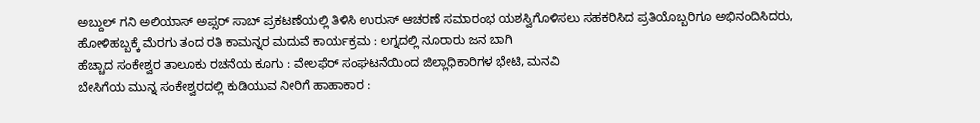ಅಬ್ದುಲ್ ಗನಿ ಅಲಿಯಾಸ್ ಅಪ್ಸರ್ ಸಾಬ್ ಪ್ರಕಟಣೆಯಲ್ಲಿ ತಿಳಿಸಿ ಉರುಸ್ ಆಚರಣೆ ಸಮಾರಂಭ ಯಶಸ್ವಿಗೊಳಿಸಲು ಸಹಕರಿಸಿದ ಪ್ರತಿಯೊಬ್ಬರಿಗೂ ಅಭಿನಂದಿಸಿದರು,
ಹೋಳಿಹಬ್ಬಕ್ಕೆ ಮೆರಗು ತಂದ ರತಿ ಕಾಮನ್ನರ ಮದುವೆ ಕಾರ್ಯಕ್ರಮ : ಲಗ್ನದಲ್ಲಿ ನೂರಾರು ಜನ ಬಾಗಿ
ಹೆಚ್ಚಾದ ಸಂಕೇಶ್ವರ ತಾಲೂಕು ರಚನೆಯ ಕೂಗು : ವೇಲಫೆರ್ ಸಂಘಟನೆಯಿಂದ ಜಿಲ್ಲಾಧಿಕಾರಿಗಳ ಭೇಟಿ, ಮನವಿ
ಬೇಸಿಗೆಯ ಮುನ್ನ ಸಂಕೇಶ್ವರದಲ್ಲಿ ಕುಡಿಯುವ ನೀರಿಗೆ ಹಾಹಾಕಾರ :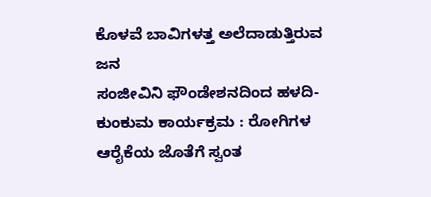ಕೊಳವೆ ಬಾವಿಗಳತ್ತ ಅಲೆದಾಡುತ್ತಿರುವ ಜನ
ಸಂಜೀವಿನಿ ಫೌಂಡೇಶನದಿಂದ ಹಳದಿ-ಕುಂಕುಮ ಕಾರ್ಯಕ್ರಮ : ರೋಗಿಗಳ ಆರೈಕೆಯ ಜೊತೆಗೆ ಸ್ವಂತ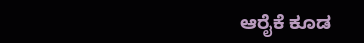ಆರೈಕೆ ಕೂಡ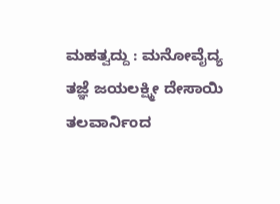ಮಹತ್ವದ್ದು : ಮನೋವೈದ್ಯ ತಜ್ಞೆ ಜಯಲಕ್ಷ್ಮೀ ದೇಸಾಯಿ
ತಲವಾರ್ನಿಂದ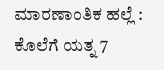ಮಾರಣಾಂತಿಕ ಹಲ್ಲೆ : ಕೊಲೆಗೆ ಯತ್ನ 7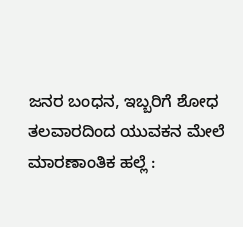ಜನರ ಬಂಧನ, ಇಬ್ಬರಿಗೆ ಶೋಧ
ತಲವಾರದಿಂದ ಯುವಕನ ಮೇಲೆ ಮಾರಣಾಂತಿಕ ಹಲ್ಲೆ :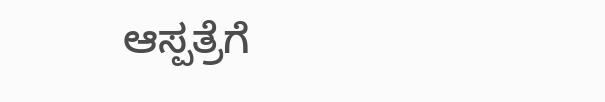ಆಸ್ಪತ್ರೆಗೆ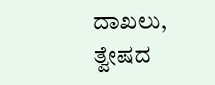ದಾಖಲು, ತ್ವೇಷದ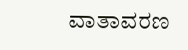ವಾತಾವರಣ